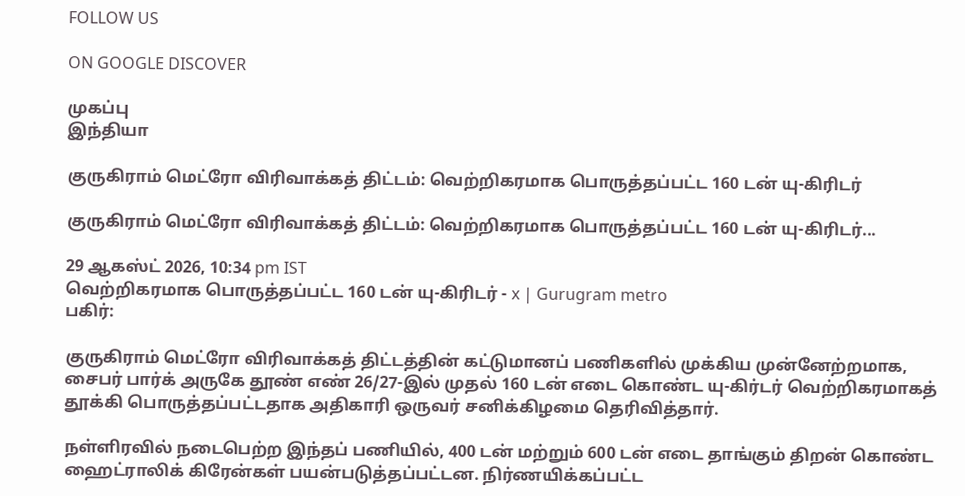FOLLOW US

ON GOOGLE DISCOVER

முகப்பு
இந்தியா

குருகிராம் மெட்ரோ விரிவாக்கத் திட்டம்: வெற்றிகரமாக பொருத்தப்பட்ட 160 டன் யு-கிரிடர்

குருகிராம் மெட்ரோ விரிவாக்கத் திட்டம்: வெற்றிகரமாக பொருத்தப்பட்ட 160 டன் யு-கிரிடர்...

29 ஆகஸ்ட் 2026, 10:34 pm IST
வெற்றிகரமாக பொருத்தப்பட்ட 160 டன் யு-கிரிடர் - x | Gurugram metro
பகிர்:

குருகிராம் மெட்ரோ விரிவாக்கத் திட்டத்தின் கட்டுமானப் பணிகளில் முக்கிய முன்னேற்றமாக, சைபர் பார்க் அருகே தூண் எண் 26/27-இல் முதல் 160 டன் எடை கொண்ட யு-கிர்டர் வெற்றிகரமாகத் தூக்கி பொருத்தப்பட்டதாக அதிகாரி ஒருவர் சனிக்கிழமை தெரிவித்தார்.

நள்ளிரவில் நடைபெற்ற இந்தப் பணியில், 400 டன் மற்றும் 600 டன் எடை தாங்கும் திறன் கொண்ட ஹைட்ராலிக் கிரேன்கள் பயன்படுத்தப்பட்டன. நிர்ணயிக்கப்பட்ட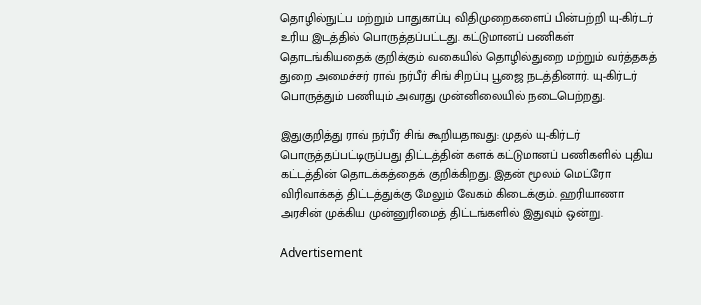தொழில்நுட்ப மற்றும் பாதுகாப்பு விதிமுறைகளைப் பின்பற்றி யு-கிர்டர் உரிய இடத்தில் பொருத்தப்பட்டது. கட்டுமானப் பணிகள் தொடங்கியதைக் குறிக்கும் வகையில் தொழில்துறை மற்றும் வர்த்தகத் துறை அமைச்சர் ராவ் நர்பீர் சிங் சிறப்பு பூஜை நடத்தினார். யு-கிர்டர் பொருத்தும் பணியும் அவரது முன்னிலையில் நடைபெற்றது.

இதுகுறித்து ராவ் நர்பீர் சிங் கூறியதாவது: முதல் யு-கிர்டர் பொருத்தப்பட்டிருப்பது திட்டத்தின் களக் கட்டுமானப் பணிகளில் புதிய கட்டத்தின் தொடக்கத்தைக் குறிக்கிறது. இதன் மூலம் மெட்ரோ விரிவாக்கத் திட்டத்துக்கு மேலும் வேகம் கிடைக்கும். ஹரியாணா அரசின் முக்கிய முன்னுரிமைத் திட்டங்களில் இதுவும் ஒன்று.

Advertisement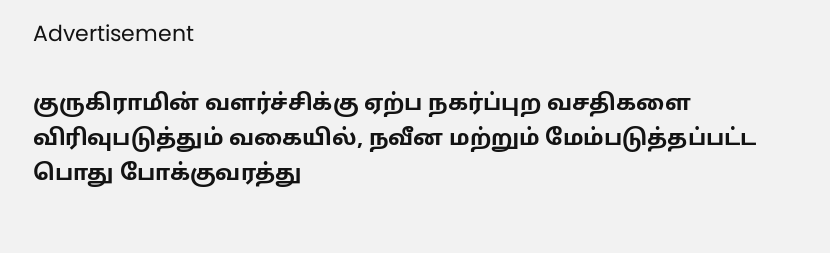Advertisement

குருகிராமின் வளர்ச்சிக்கு ஏற்ப நகர்ப்புற வசதிகளை விரிவுபடுத்தும் வகையில், நவீன மற்றும் மேம்படுத்தப்பட்ட பொது போக்குவரத்து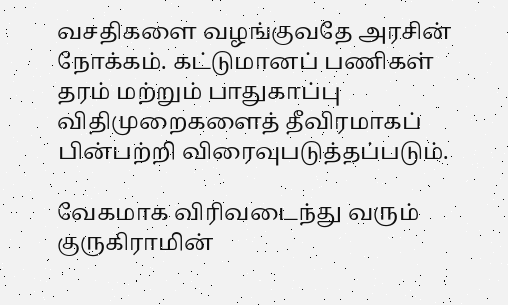வசதிகளை வழங்குவதே அரசின் நோக்கம். கட்டுமானப் பணிகள் தரம் மற்றும் பாதுகாப்பு விதிமுறைகளைத் தீவிரமாகப் பின்பற்றி விரைவுபடுத்தப்படும்.

வேகமாக விரிவடைந்து வரும் குருகிராமின்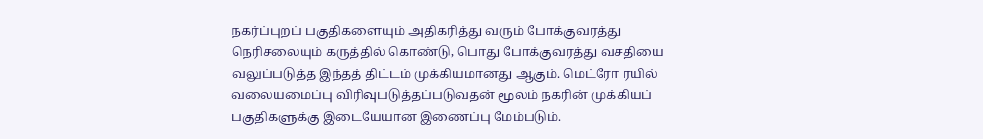நகர்ப்புறப் பகுதிகளையும் அதிகரித்து வரும் போக்குவரத்து நெரிசலையும் கருத்தில் கொண்டு, பொது போக்குவரத்து வசதியை வலுப்படுத்த இந்தத் திட்டம் முக்கியமானது ஆகும். மெட்ரோ ரயில் வலையமைப்பு விரிவுபடுத்தப்படுவதன் மூலம் நகரின் முக்கியப் பகுதிகளுக்கு இடையேயான இணைப்பு மேம்படும்.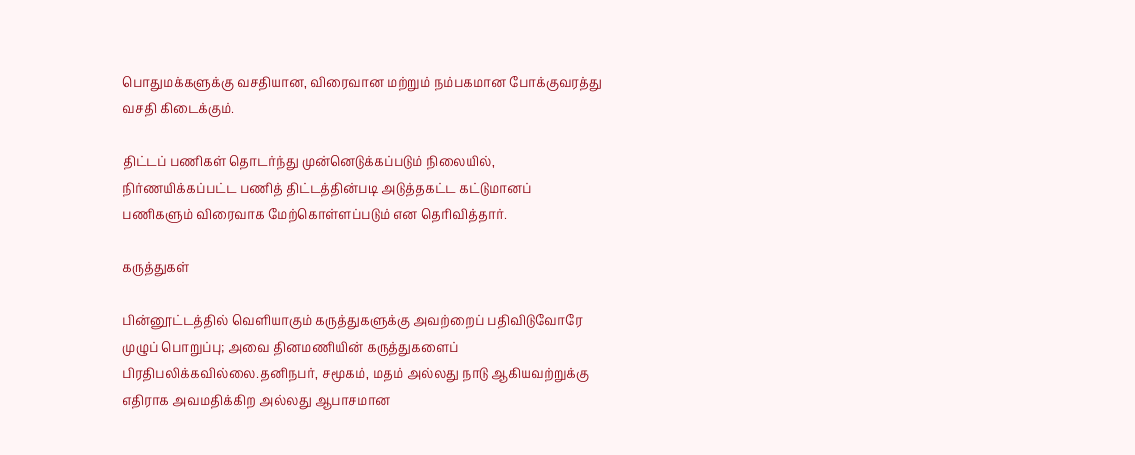பொதுமக்களுக்கு வசதியான, விரைவான மற்றும் நம்பகமான போக்குவரத்து வசதி கிடைக்கும்.

திட்டப் பணிகள் தொடர்ந்து முன்னெடுக்கப்படும் நிலையில், நிர்ணயிக்கப்பட்ட பணித் திட்டத்தின்படி அடுத்தகட்ட கட்டுமானப் பணிகளும் விரைவாக மேற்கொள்ளப்படும் என தெரிவித்தார்.

கருத்துகள்

பின்னூட்டத்தில் வெளியாகும் கருத்துகளுக்கு அவற்றைப் பதிவிடுவோரே முழுப் பொறுப்பு; அவை தினமணியின் கருத்துகளைப் பிரதிபலிக்கவில்லை.தனிநபர், சமூகம், மதம் அல்லது நாடு ஆகியவற்றுக்கு எதிராக அவமதிக்கிற அல்லது ஆபாசமான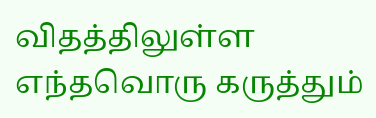விதத்திலுள்ள எந்தவொரு கருத்தும்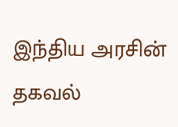இந்திய அரசின் தகவல்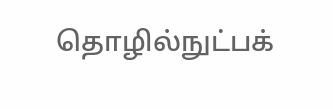தொழில்நுட்பக்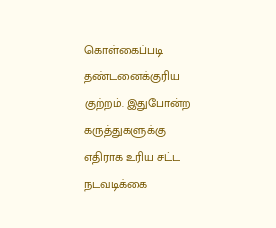கொள்கைப்படி தண்டனைக்குரிய குற்றம். இதுபோன்ற கருத்துகளுக்கு எதிராக உரிய சட்ட நடவடிக்கை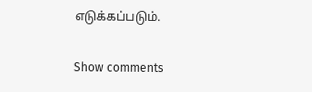எடுக்கப்படும்.

Show comments